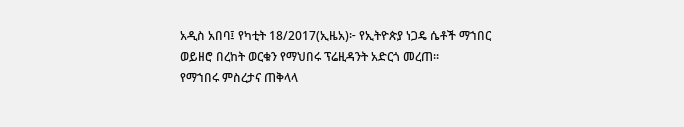አዲስ አበባ፤ የካቲት 18/2017(ኢዜአ)፦ የኢትዮጵያ ነጋዴ ሴቶች ማኀበር ወይዘሮ በረከት ወርቁን የማህበሩ ፕሬዚዳንት አድርጎ መረጠ።
የማኀበሩ ምስረታና ጠቅላላ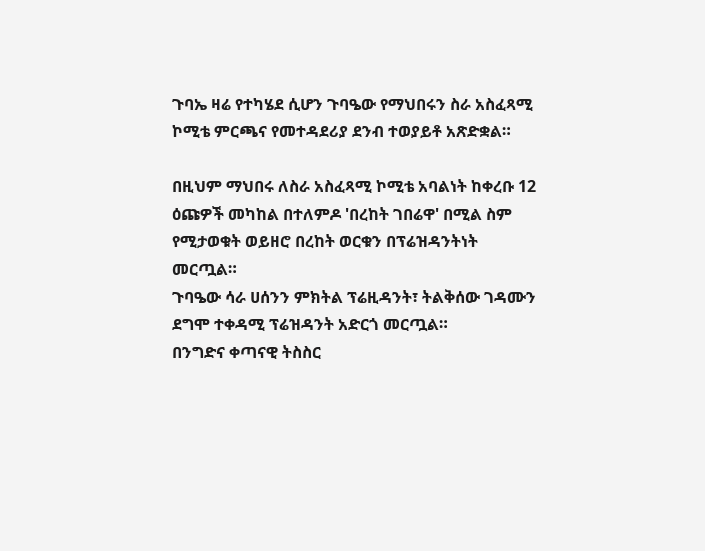ጉባኤ ዛሬ የተካሄደ ሲሆን ጉባዔው የማህበሩን ስራ አስፈጻሚ ኮሚቴ ምርጫና የመተዳደሪያ ደንብ ተወያይቶ አጽድቋል።

በዚህም ማህበሩ ለስራ አስፈጻሚ ኮሚቴ አባልነት ከቀረቡ 12 ዕጩዎች መካከል በተለምዶ 'በረከት ገበሬዋ' በሚል ስም የሚታወቁት ወይዘሮ በረከት ወርቁን በፕሬዝዳንትነት መርጧል።
ጉባዔው ሳራ ሀሰንን ምክትል ፕሬዚዳንት፣ ትልቅሰው ገዳሙን ደግሞ ተቀዳሚ ፕሬዝዳንት አድርጎ መርጧል።
በንግድና ቀጣናዊ ትስስር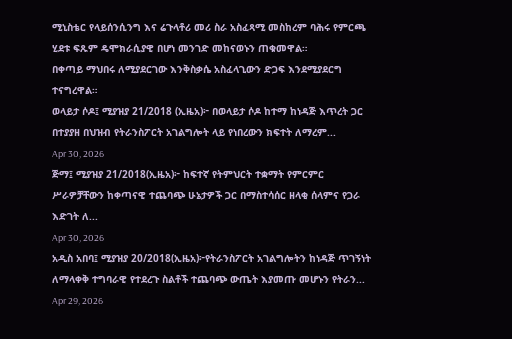ሚኒስቴር የላይሰንሲንግ እና ሬጉላቶሪ መሪ ስራ አስፈጻሚ መስከረም ባሕሩ የምርጫ ሂደቱ ፍጹም ዴሞክራሲያዊ በሆነ መንገድ መከናወኑን ጠቁመዋል።
በቀጣይ ማህበሩ ለሚያደርገው እንቅስቃሴ አስፈላጊውን ድጋፍ እንደሚያደርግ ተናግረዋል።
ወላይታ ሶዶ፤ ሚያዝያ 21/2018 (ኢዜአ)፦ በወላይታ ሶዶ ከተማ ከነዳጅ እጥረት ጋር በተያያዘ በህዝብ የትራንስፖርት አገልግሎት ላይ የነበረውን ክፍተት ለማረም...
Apr 30, 2026
ጅማ፤ ሚያዝያ 21/2018(ኢዜአ)፦ ከፍተኛ የትምህርት ተቋማት የምርምር ሥራዎቻቸውን ከቀጣናዊ ተጨባጭ ሁኔታዎች ጋር በማስተሳሰር ዘላቂ ሰላምና የጋራ እድገት ለ...
Apr 30, 2026
አዲስ አበባ፤ ሚያዝያ 20/2018(ኢዜአ)፦የትራንስፖርት አገልግሎትን ከነዳጅ ጥገኝነት ለማላቀቅ ተግባራዊ የተደረጉ ስልቶች ተጨባጭ ውጤት እያመጡ መሆኑን የትራን...
Apr 29, 2026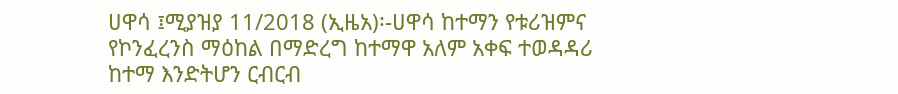ሀዋሳ ፤ሚያዝያ 11/2018 (ኢዜአ)፡-ሀዋሳ ከተማን የቱሪዝምና የኮንፈረንስ ማዕከል በማድረግ ከተማዋ አለም አቀፍ ተወዳዳሪ ከተማ እንድትሆን ርብርብ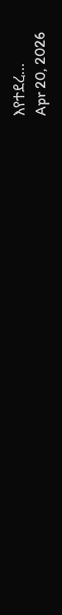እየተደረ...
Apr 20, 2026